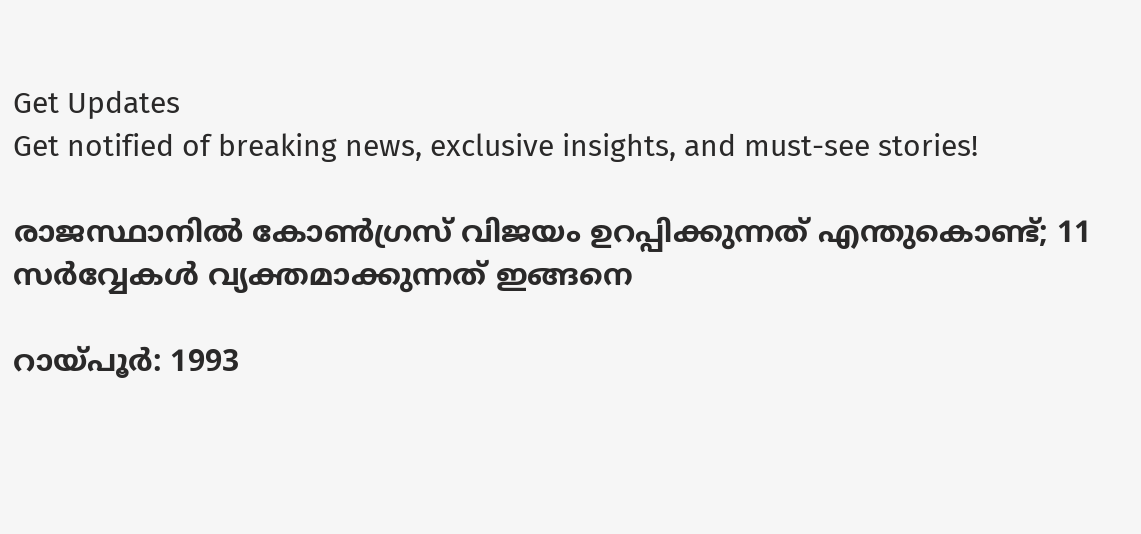Get Updates
Get notified of breaking news, exclusive insights, and must-see stories!

രാജസ്ഥാനില്‍ കോണ്‍ഗ്രസ് വിജയം ഉറപ്പിക്കുന്നത് എന്തുകൊണ്ട്; 11 സര്‍വ്വേകള്‍ വ്യക്തമാക്കുന്നത് ഇങ്ങനെ

റായ്പൂര്‍: 1993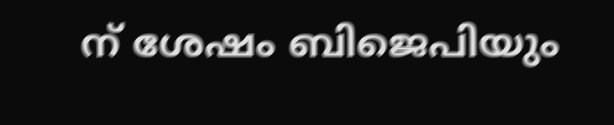ന് ശേഷം ബിജെപിയും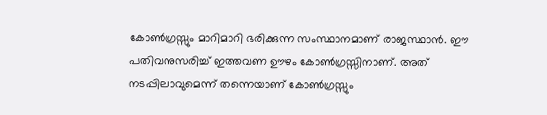കോണ്‍ഗ്രസ്സും മാറിമാറി ഭരിക്കുന്ന സംസ്ഥാനമാണ് രാജസ്ഥാന്‍. ഈ പതിവനുസരിച്ച് ഇത്തവണ ഊഴം കോണ്‍ഗ്രസ്സിനാണ്. അത് നടപ്പിലാവുമെന്ന് തന്നെയാണ് കോണ്‍ഗ്രസ്സും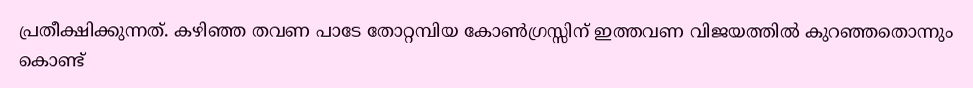പ്രതീക്ഷിക്കുന്നത്. കഴിഞ്ഞ തവണ പാടേ തോറ്റമ്പിയ കോണ്‍ഗ്രസ്സിന് ഇത്തവണ വിജയത്തില്‍ കുറഞ്ഞതൊന്നും കൊണ്ട്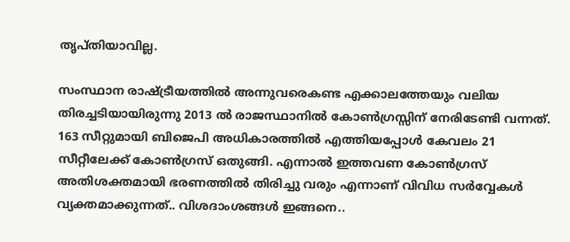തൃപ്തിയാവില്ല.

സംസ്ഥാന രാഷ്ട്രീയത്തില്‍ അന്നുവരെകണ്ട എക്കാലത്തേയും വലിയ തിരച്ചടിയായിരുന്നു 2013 ല്‍ രാജസ്ഥാനില്‍ കോണ്‍ഗ്രസ്സിന് നേരിടേണ്ടി വന്നത്. 163 സീറ്റുമായി ബിജെപി അധികാരത്തില്‍ എത്തിയപ്പോള്‍ കേവലം 21 സീറ്റീലേക്ക് കോണ്‍ഗ്രസ് ഒതുങ്ങി. എന്നാല്‍ ഇത്തവണ കോണ്‍ഗ്രസ് അതിശക്തമായി ഭരണത്തില്‍ തിരിച്ചു വരും എന്നാണ് വിവിധ സര്‍വ്വേകള്‍ വ്യക്തമാക്കുന്നത്.. വിശദാംശങ്ങള്‍ ഇങ്ങനെ..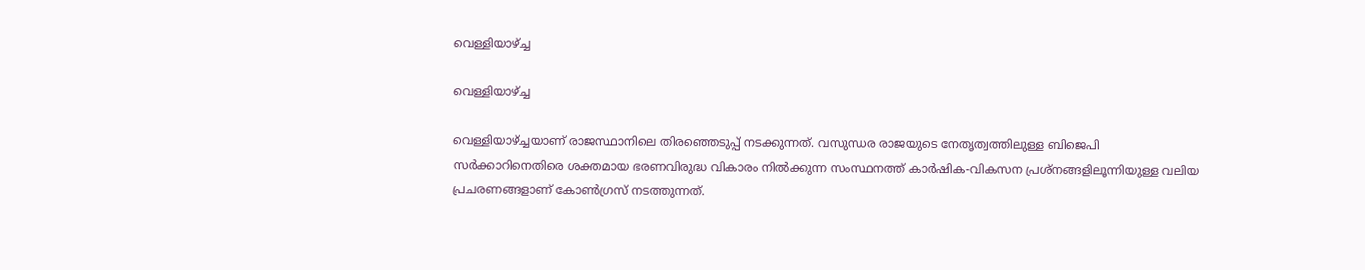വെള്ളിയാഴ്ച്ച

വെള്ളിയാഴ്ച്ച

വെള്ളിയാഴ്ച്ചയാണ് രാജസ്ഥാനിലെ തിരഞ്ഞെടുപ്പ് നടക്കുന്നത്. വസുന്ധര രാജയുടെ നേതൃത്വത്തിലുള്ള ബിജെപി സര്‍ക്കാറിനെതിരെ ശക്തമായ ഭരണവിരുദ്ധ വികാരം നില്‍ക്കുന്ന സംസ്ഥനത്ത് കാര്‍ഷിക-വികസന പ്രശ്‌നങ്ങളിലൂന്നിയുള്ള വലിയ പ്രചരണങ്ങളാണ് കോണ്‍ഗ്രസ് നടത്തുന്നത്.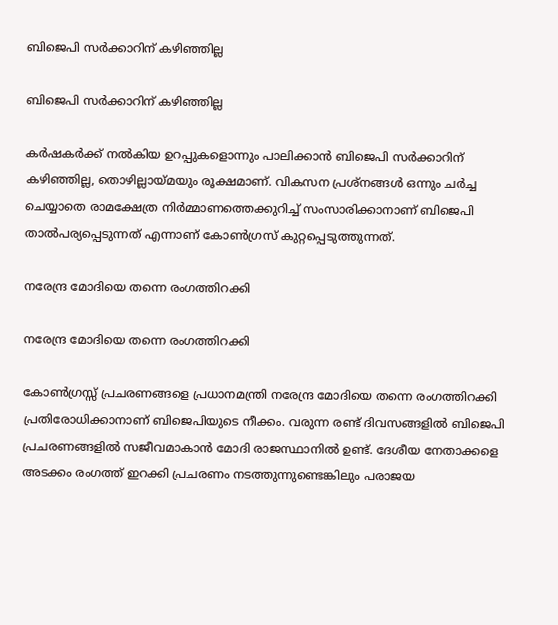ബിജെപി സര്‍ക്കാറിന് കഴിഞ്ഞില്ല

ബിജെപി സര്‍ക്കാറിന് കഴിഞ്ഞില്ല

കര്‍ഷകര്‍ക്ക് നല്‍കിയ ഉറപ്പുകളൊന്നും പാലിക്കാന്‍ ബിജെപി സര്‍ക്കാറിന് കഴിഞ്ഞില്ല, തൊഴില്ലായ്മയും രൂക്ഷമാണ്. വികസന പ്രശ്‌നങ്ങള്‍ ഒന്നും ചര്‍ച്ച ചെയ്യാതെ രാമക്ഷേത്ര നിര്‍മ്മാണത്തെക്കുറിച്ച് സംസാരിക്കാനാണ് ബിജെപി താല്‍പര്യപ്പെടുന്നത് എന്നാണ് കോണ്‍ഗ്രസ് കുറ്റപ്പെടുത്തുന്നത്.

നരേന്ദ്ര മോദിയെ തന്നെ രംഗത്തിറക്കി

നരേന്ദ്ര മോദിയെ തന്നെ രംഗത്തിറക്കി

കോണ്‍ഗ്രസ്സ് പ്രചരണങ്ങളെ പ്രധാനമന്ത്രി നരേന്ദ്ര മോദിയെ തന്നെ രംഗത്തിറക്കി പ്രതിരോധിക്കാനാണ് ബിജെപിയുടെ നീക്കം. വരുന്ന രണ്ട് ദിവസങ്ങളില്‍ ബിജെപി പ്രചരണങ്ങളില്‍ സജീവമാകാന്‍ മോദി രാജസ്ഥാനില്‍ ഉണ്ട്. ദേശീയ നേതാക്കളെ അടക്കം രംഗത്ത് ഇറക്കി പ്രചരണം നടത്തുന്നുണ്ടെങ്കിലും പരാജയ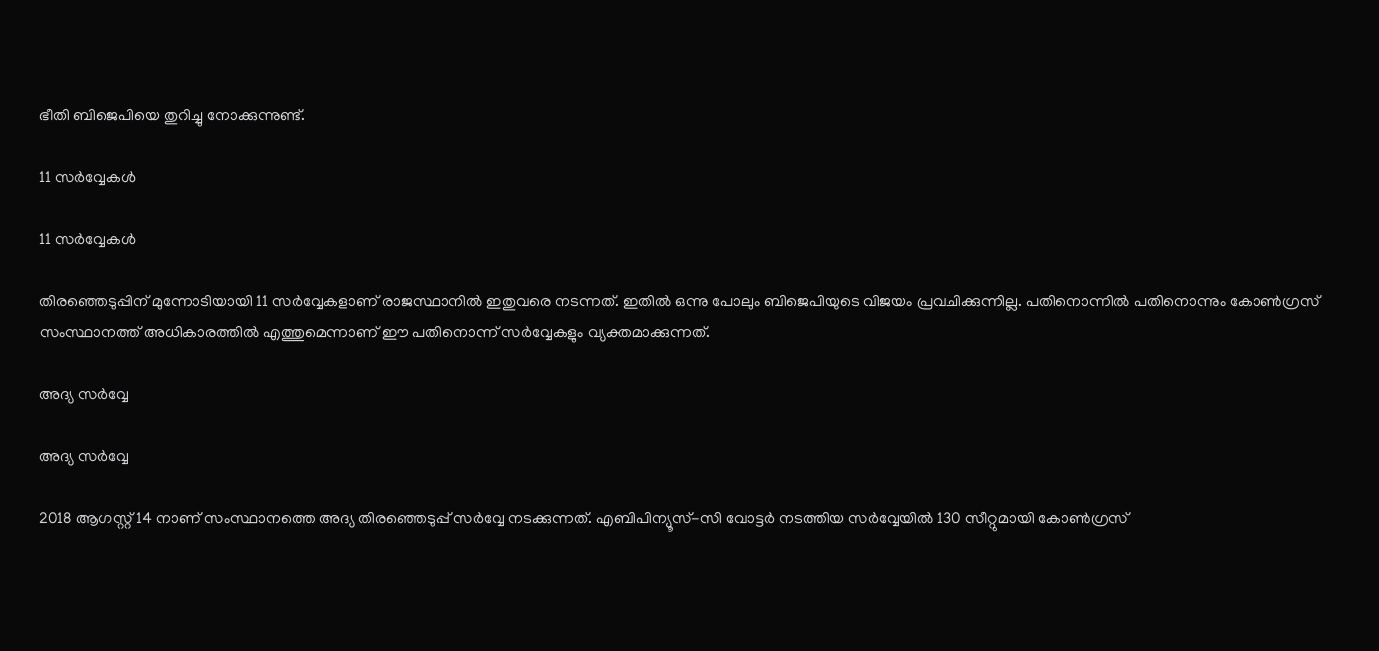ഭീതി ബിജെപിയെ തുറിച്ചു നോക്കുന്നുണ്ട്.

11 സര്‍വ്വേകള്‍

11 സര്‍വ്വേകള്‍

തിരഞ്ഞെടുപ്പിന് മുന്നോടിയായി 11 സര്‍വ്വേകളാണ് രാജസ്ഥാനില്‍ ഇതുവരെ നടന്നത്. ഇതില്‍ ഒന്നു പോലും ബിജെപിയുടെ വിജയം പ്രവചിക്കുന്നില്ല. പതിനൊന്നില്‍ പതിനൊന്നും കോണ്‍ഗ്രസ് സംസ്ഥാനത്ത് അധികാരത്തില്‍ എത്തുമെന്നാണ് ഈ പതിനൊന്ന് സര്‍വ്വേകളും വ്യക്തമാക്കുന്നത്.

അദ്യ സര്‍വ്വേ

അദ്യ സര്‍വ്വേ

2018 ആഗസ്റ്റ് 14 നാണ് സംസ്ഥാനത്തെ അദ്യ തിരഞ്ഞെടുപ്പ് സര്‍വ്വേ നടക്കുന്നത്. എബിപിന്യൂസ്-സി വോട്ടര്‍ നടത്തിയ സര്‍വ്വേയില്‍ 130 സീറ്റുമായി കോണ്‍ഗ്രസ്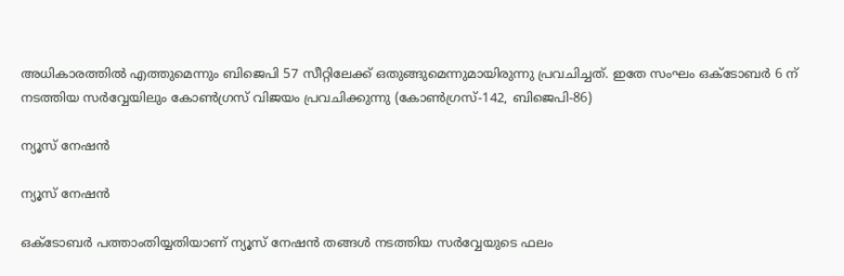അധികാരത്തില്‍ എത്തുമെന്നും ബിജെപി 57 സീറ്റിലേക്ക് ഒതുങ്ങുമെന്നുമായിരുന്നു പ്രവചിച്ചത്. ഇതേ സംഘം ഒക്ടോബര്‍ 6 ന് നടത്തിയ സര്‍വ്വേയിലും കോണ്‍ഗ്രസ് വിജയം പ്രവചിക്കുന്നു (കോണ്‍ഗ്രസ്-142, ബിജെപി-86)

ന്യൂസ് നേഷന്‍

ന്യൂസ് നേഷന്‍

ഒക്ടോബര്‍ പത്താംതിയ്യതിയാണ് ന്യൂസ് നേഷന്‍ തങ്ങള്‍ നടത്തിയ സര്‍വ്വേയുടെ ഫലം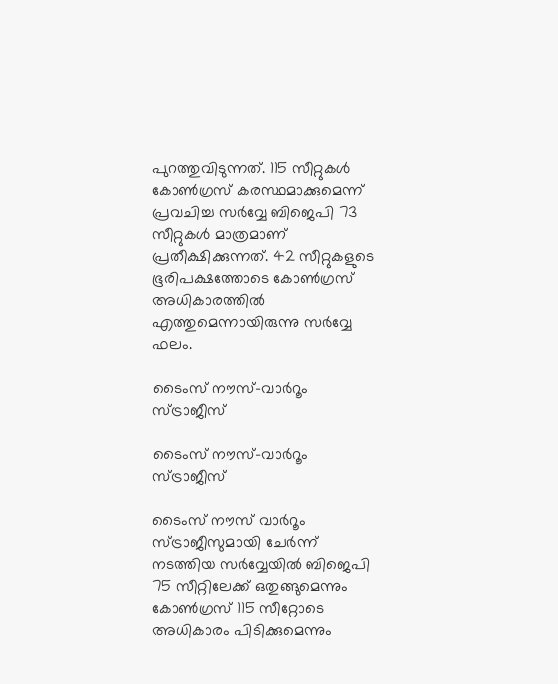പുറത്തുവിടുന്നത്. 115 സീറ്റുകള്‍ കോണ്‍ഗ്രസ് കരസ്ഥമാക്കുമെന്ന് പ്രവചിച്ച സര്‍വ്വേ ബിജെപി 73 സീറ്റുകള്‍ മാത്രമാണ് പ്രതീക്ഷിക്കുന്നത്. 42 സീറ്റുകളുടെ ഭൂരിപക്ഷത്തോടെ കോണ്‍ഗ്രസ് അധികാരത്തില്‍ എത്തുമെന്നായിരുന്നു സര്‍വ്വേ ഫലം.

ടൈംസ് നൗസ്-വാര്‍റൂം സ്ട്രാജീസ്

ടൈംസ് നൗസ്-വാര്‍റൂം സ്ട്രാജീസ്

ടൈംസ് നൗസ് വാര്‍റൂം സ്ട്രാജീസുമായി ചേര്‍ന്ന് നടത്തിയ സര്‍വ്വേയില്‍ ബിജെപി 75 സീറ്റിലേക്ക് ഒതുങ്ങുമെന്നും കോണ്‍ഗ്രസ് 115 സീറ്റോടെ അധികാരം പിടിക്കുമെന്നും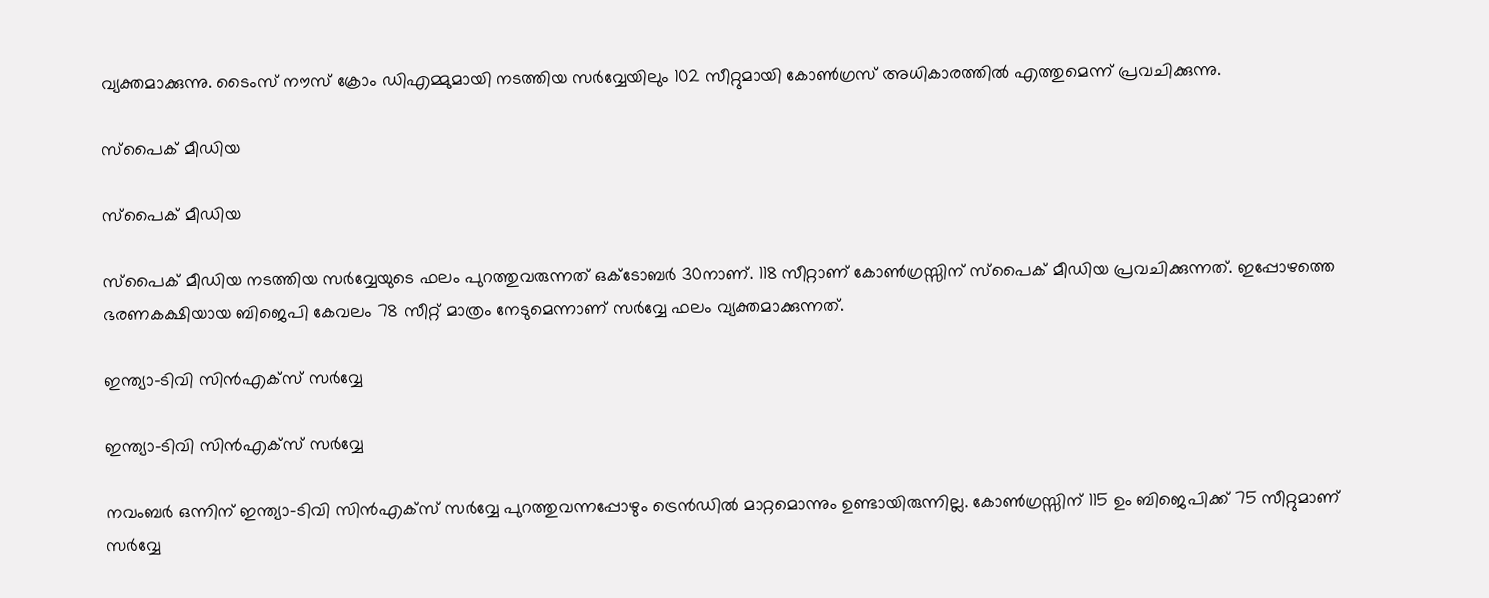വ്യക്തമാക്കുന്നു. ടൈംസ് നൗസ് ക്രോം ഡിഎമ്മുമായി നടത്തിയ സര്‍വ്വേയിലും 102 സീറ്റുമായി കോണ്‍ഗ്രസ് അധികാരത്തില്‍ എത്തുമെന്ന് പ്രവചിക്കുന്നു.

സ്‌പൈക് മീഡിയ

സ്‌പൈക് മീഡിയ

സ്‌പൈക് മീഡിയ നടത്തിയ സര്‍വ്വേയുടെ ഫലം പുറത്തുവരുന്നത് ഒക്ടോബര്‍ 30നാണ്. 118 സീറ്റാണ് കോണ്‍ഗ്രസ്സിന് സ്‌പൈക് മീഡിയ പ്രവചിക്കുന്നത്. ഇപ്പോഴത്തെ ഭരണകക്ഷിയായ ബിജെപി കേവലം 78 സീറ്റ് മാത്രം നേടുമെന്നാണ് സര്‍വ്വേ ഫലം വ്യക്തമാക്കുന്നത്.

ഇന്ത്യാ-ടിവി സിന്‍എക്‌സ് സര്‍വ്വേ

ഇന്ത്യാ-ടിവി സിന്‍എക്‌സ് സര്‍വ്വേ

നവംബര്‍ ഒന്നിന് ഇന്ത്യാ-ടിവി സിന്‍എക്‌സ് സര്‍വ്വേ പുറത്തുവന്നപ്പോഴും ട്രെന്‍ഡില്‍ മാറ്റമൊന്നും ഉണ്ടായിരുന്നില്ല. കോണ്‍ഗ്രസ്സിന് 115 ഉം ബിജെപിക്ക് 75 സീറ്റുമാണ് സര്‍വ്വേ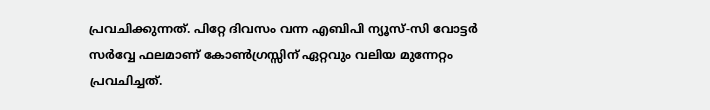പ്രവചിക്കുന്നത്. പിറ്റേ ദിവസം വന്ന എബിപി ന്യൂസ്-സി വോട്ടര്‍ സര്‍വ്വേ ഫലമാണ് കോണ്‍ഗ്രസ്സിന് ഏറ്റവും വലിയ മുന്നേറ്റം പ്രവചിച്ചത്.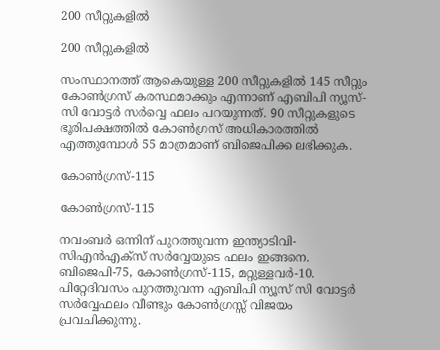200 സീറ്റുകളില്‍

200 സീറ്റുകളില്‍

സംസ്ഥാനത്ത് ആകെയുള്ള 200 സീറ്റുകളില്‍ 145 സീറ്റും കോണ്‍ഗ്രസ് കരസ്ഥമാക്കും എന്നാണ് എബിപി ന്യൂസ്-സി വോട്ടര്‍ സര്‍വ്വെ ഫലം പറയുന്നത്. 90 സീറ്റുകളുടെ ഭൂരിപക്ഷത്തില്‍ കോണ്‍ഗ്രസ് അധികാരത്തില്‍ എത്തുമ്പോള്‍ 55 മാത്രമാണ് ബിജെപിക്ക ലഭിക്കുക.

കോണ്‍ഗ്രസ്-115

കോണ്‍ഗ്രസ്-115

നവംബര്‍ ഒന്നിന് പുറത്തുവന്ന ഇന്ത്യാടിവി-സിഎന്‍എക്‌സ് സര്‍വ്വേയുടെ ഫലം ഇങ്ങനെ. ബിജെപി-75, കോണ്‍ഗ്രസ്-115, മറ്റുള്ളവര്‍-10. പിറ്റേദിവസം പുറത്തുവന്ന എബിപി ന്യൂസ് സി വോട്ടര്‍ സര്‍വ്വേഫലം വീണ്ടും കോണ്‍ഗ്രസ്സ് വിജയം പ്രവചിക്കുന്നു.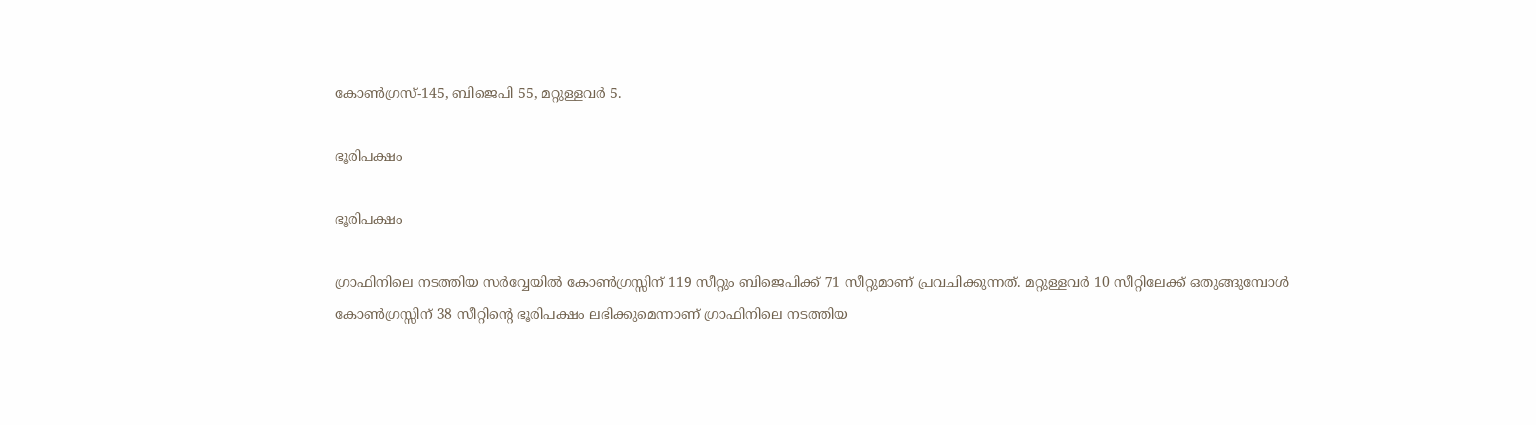കോണ്‍ഗ്രസ്-145, ബിജെപി 55, മറ്റുള്ളവര്‍ 5.

ഭൂരിപക്ഷം

ഭൂരിപക്ഷം

ഗ്രാഫിനിലെ നടത്തിയ സര്‍വ്വേയില്‍ കോണ്‍ഗ്രസ്സിന് 119 സീറ്റും ബിജെപിക്ക് 71 സീറ്റുമാണ് പ്രവചിക്കുന്നത്. മറ്റുള്ളവര്‍ 10 സീറ്റിലേക്ക് ഒതുങ്ങുമ്പോള്‍ കോണ്‍ഗ്രസ്സിന് 38 സീറ്റിന്റെ ഭൂരിപക്ഷം ലഭിക്കുമെന്നാണ് ഗ്രാഫിനിലെ നടത്തിയ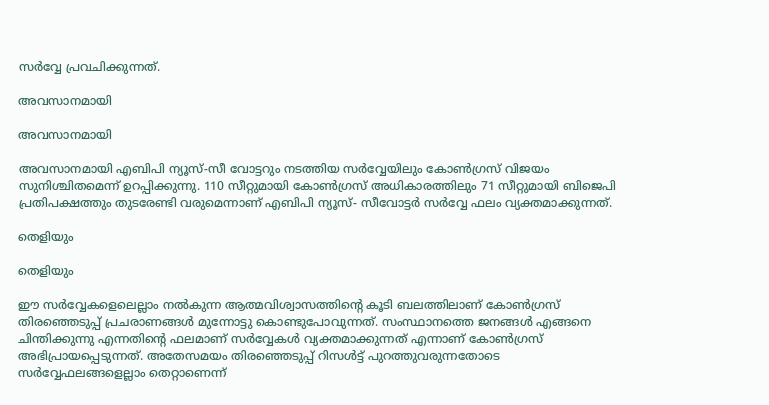സര്‍വ്വേ പ്രവചിക്കുന്നത്.

അവസാനമായി

അവസാനമായി

അവസാനമായി എബിപി ന്യൂസ്-സീ വോട്ടറും നടത്തിയ സര്‍വ്വേയിലും കോണ്‍ഗ്രസ് വിജയം സുനിശ്ചിതമെന്ന് ഉറപ്പിക്കുന്നു. 110 സീറ്റുമായി കോണ്‍ഗ്രസ് അധികാരത്തിലും 71 സീറ്റുമായി ബിജെപി പ്രതിപക്ഷത്തും തുടരേണ്ടി വരുമെന്നാണ് എബിപി ന്യൂസ്- സീവോട്ടര്‍ സര്‍വ്വേ ഫലം വ്യക്തമാക്കുന്നത്.

തെളിയും

തെളിയും

ഈ സര്‍വ്വേകളെലെല്ലാം നല്‍കുന്ന ആത്മവിശ്വാസത്തിന്റെ കൂടി ബലത്തിലാണ് കോണ്‍ഗ്രസ് തിരഞ്ഞെടുപ്പ് പ്രചരാണങ്ങള്‍ മുന്നോട്ടു കൊണ്ടുപോവുന്നത്. സംസ്ഥാനത്തെ ജനങ്ങള്‍ എങ്ങനെ ചിന്തിക്കുന്നു എന്നതിന്റെ ഫലമാണ് സര്‍വ്വേകള്‍ വ്യക്തമാക്കുന്നത് എന്നാണ് കോണ്‍ഗ്രസ് അഭിപ്രായപ്പെടുന്നത്. അതേസമയം തിരഞ്ഞെടുപ്പ് റിസള്‍ട്ട് പുറത്തുവരുന്നതോടെ സര്‍വ്വേഫലങ്ങളെല്ലാം തെറ്റാണെന്ന്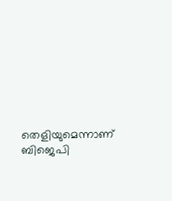തെളിയുമെന്നാണ് ബിജെപി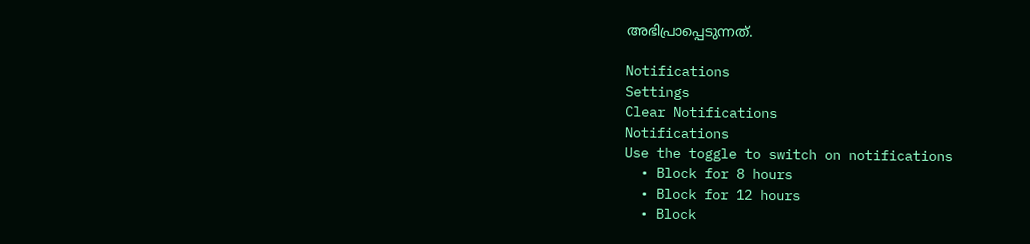അഭിപ്രാപ്പെടുന്നത്.

Notifications
Settings
Clear Notifications
Notifications
Use the toggle to switch on notifications
  • Block for 8 hours
  • Block for 12 hours
  • Block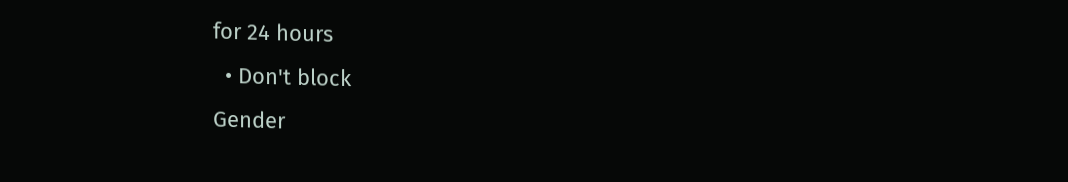for 24 hours
  • Don't block
Gender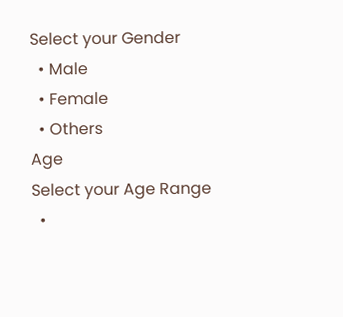Select your Gender
  • Male
  • Female
  • Others
Age
Select your Age Range
  •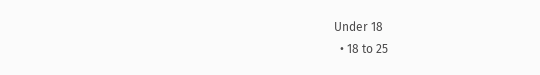Under 18
  • 18 to 25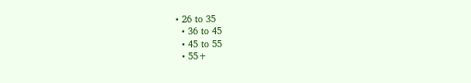• 26 to 35
  • 36 to 45
  • 45 to 55
  • 55+